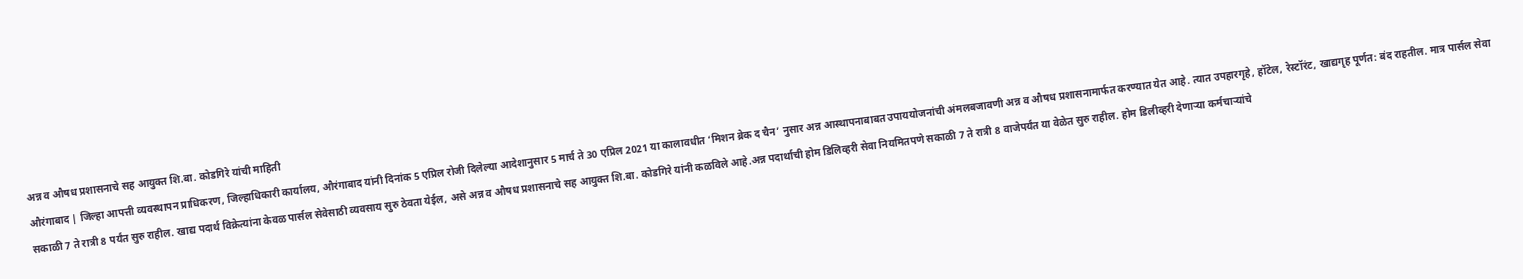अन्न व औषध प्रशासनाचे सह आयुक्त शि.बा. कोडगिरे यांची माहिती
औरंगाबाद | जिल्हा आपत्ती व्यवस्थापन प्राधिकरण, जिल्हाधिकारी कार्यालय, औरंगाबाद यांनी दिनांक 5 एप्रिल रोजी दिलेल्या आदेशानुसार 5 मार्च ते 30 एप्रिल 2021 या कालावधीत ‘मिशन ब्रेक द चैन’ नुसार अन्न आस्थापनाबाबत उपाययोजनांची अंमलबजावणी अन्न व औषध प्रशासनामार्फत करण्यात येत आहे. त्यात उपहारगृहे, हॉटेल, रेस्टॉरंट, खाद्यगृह पूर्णत: बंद राहतील. मात्र पार्सल सेवा सकाळी 7 ते रात्री 8 पर्यंत सुरु राहील. खाद्य पदार्थ विक्रेत्यांना केवळ पार्सल सेवेसाठी व्यवसाय सुरु ठेवता येईल, असे अन्न व औषध प्रशासनाचे सह आयुक्त शि.बा. कोडगिरे यांनी कळविले आहे.अन्न पदार्थाची होम डिलिव्हरी सेवा नियमितपणे सकाळी 7 ते रात्री 8 वाजेपर्यंत या वेळेत सुरु राहील. होम डिलीव्हरी देणाऱ्या कर्मचाऱ्यांचे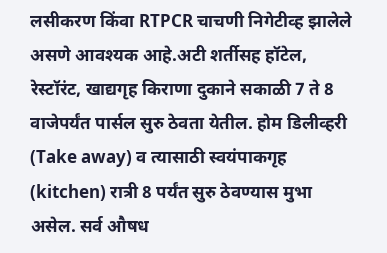लसीकरण किंवा RTPCR चाचणी निगेटीव्ह झालेले असणे आवश्यक आहे.अटी शर्तीसह हॉटेल, रेस्टॉरंट, खाद्यगृह किराणा दुकाने सकाळी 7 ते 8 वाजेपर्यंत पार्सल सुरु ठेवता येतील. होम डिलीव्हरी (Take away) व त्यासाठी स्वयंपाकगृह (kitchen) रात्री 8 पर्यंत सुरु ठेवण्यास मुभा असेल. सर्व औषध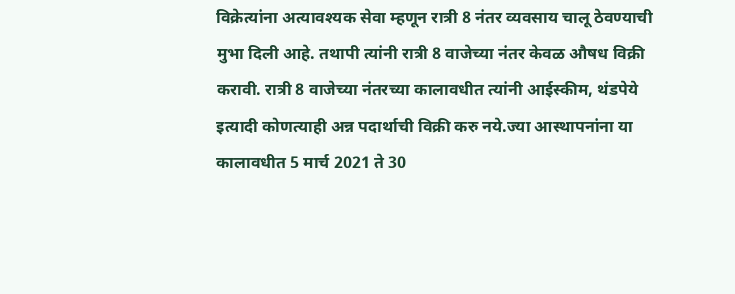विक्रेत्यांना अत्यावश्यक सेवा म्हणून रात्री 8 नंतर व्यवसाय चालू ठेवण्याची मुभा दिली आहे. तथापी त्यांनी रात्री 8 वाजेच्या नंतर केवळ औषध विक्री करावी. रात्री 8 वाजेच्या नंतरच्या कालावधीत त्यांनी आईस्कीम, थंडपेये इत्यादी कोणत्याही अन्न पदार्थाची विक्री करु नये.ज्या आस्थापनांना या कालावधीत 5 मार्च 2021 ते 30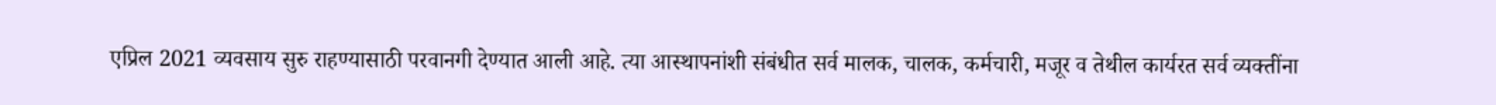एप्रिल 2021 व्यवसाय सुरु राहण्यासाठी परवानगी देण्यात आली आहे. त्या आस्थापनांशी संबंधीत सर्व मालक, चालक, कर्मचारी, मजूर व तेथील कार्यरत सर्व व्यक्तींना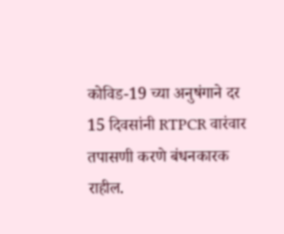कोविड-19 च्या अनुषंगाने दर 15 दिवसांनी RTPCR वारंवार तपासणी करणे बंधनकारक राहील.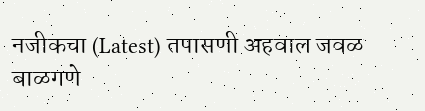नजीकचा (Latest) तपासणी अहवाल जवळ बाळगणे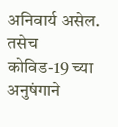अनिवार्य असेल. तसेच कोविड-19 च्या अनुषंगाने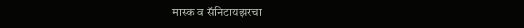मास्क व सॅनिटायझरचा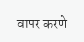वापर करणे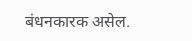बंधनकारक असेल.